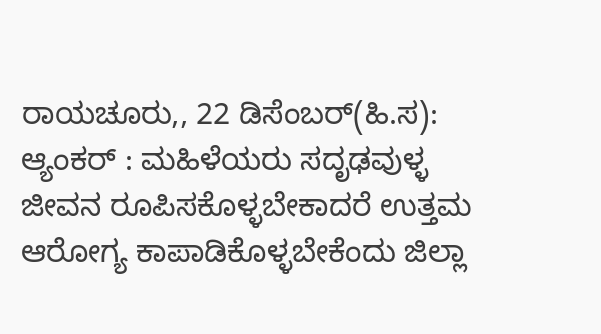ರಾಯಚೂರು,, 22 ಡಿಸೆಂಬರ್(ಹಿ.ಸ):
ಆ್ಯಂಕರ್ : ಮಹಿಳೆಯರು ಸದೃಢವುಳ್ಳ ಜೀವನ ರೂಪಿಸಕೊಳ್ಳಬೇಕಾದರೆ ಉತ್ತಮ ಆರೋಗ್ಯ ಕಾಪಾಡಿಕೊಳ್ಳಬೇಕೆಂದು ಜಿಲ್ಲಾ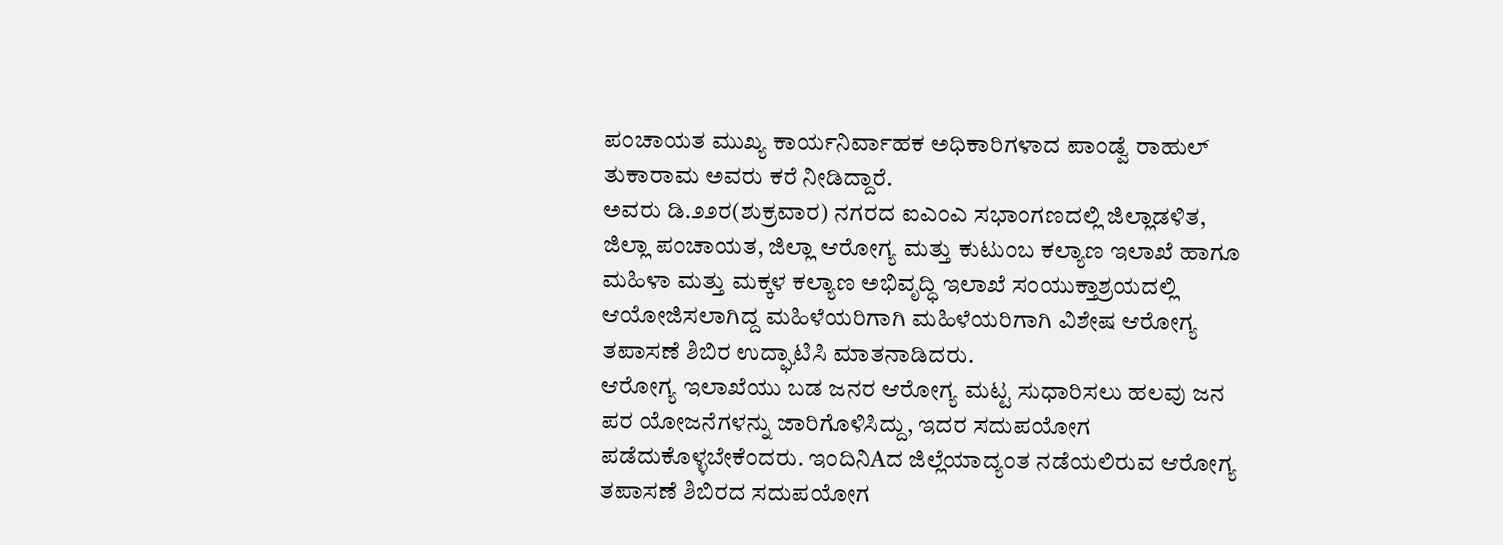ಪಂಚಾಯತ ಮುಖ್ಯ ಕಾರ್ಯನಿರ್ವಾಹಕ ಅಧಿಕಾರಿಗಳಾದ ಪಾಂಡ್ವೆ ರಾಹುಲ್ ತುಕಾರಾಮ ಅವರು ಕರೆ ನೀಡಿದ್ದಾರೆ.
ಅವರು ಡಿ.೨೨ರ(ಶುಕ್ರವಾರ) ನಗರದ ಐಎಂಎ ಸಭಾಂಗಣದಲ್ಲಿ ಜಿಲ್ಲಾಡಳಿತ, ಜಿಲ್ಲಾ ಪಂಚಾಯತ, ಜಿಲ್ಲಾ ಆರೋಗ್ಯ ಮತ್ತು ಕುಟುಂಬ ಕಲ್ಯಾಣ ಇಲಾಖೆ ಹಾಗೂ ಮಹಿಳಾ ಮತ್ತು ಮಕ್ಕಳ ಕಲ್ಯಾಣ ಅಭಿವೃದ್ಧಿ ಇಲಾಖೆ ಸಂಯುಕ್ತಾಶ್ರಯದಲ್ಲಿ ಆಯೋಜಿಸಲಾಗಿದ್ದ ಮಹಿಳೆಯರಿಗಾಗಿ ಮಹಿಳೆಯರಿಗಾಗಿ ವಿಶೇಷ ಆರೋಗ್ಯ ತಪಾಸಣೆ ಶಿಬಿರ ಉದ್ಘಾಟಿಸಿ ಮಾತನಾಡಿದರು.
ಆರೋಗ್ಯ ಇಲಾಖೆಯು ಬಡ ಜನರ ಆರೋಗ್ಯ ಮಟ್ಟ ಸುಧಾರಿಸಲು ಹಲವು ಜನ ಪರ ಯೋಜನೆಗಳನ್ನು ಜಾರಿಗೊಳಿಸಿದ್ದು, ಇದರ ಸದುಪಯೋಗ ಪಡೆದುಕೊಳ್ಳಬೇಕೆಂದರು. ಇಂದಿನಿAದ ಜಿಲ್ಲೆಯಾದ್ಯಂತ ನಡೆಯಲಿರುವ ಆರೋಗ್ಯ ತಪಾಸಣೆ ಶಿಬಿರದ ಸದುಪಯೋಗ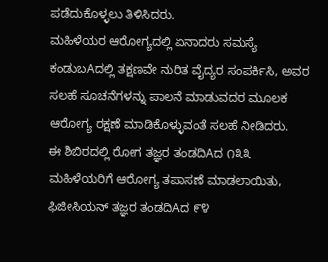ಪಡೆದುಕೊಳ್ಳಲು ತಿಳಿಸಿದರು.
ಮಹಿಳೆಯರ ಆರೋಗ್ಯದಲ್ಲಿ ಏನಾದರು ಸಮಸ್ಯೆ ಕಂಡುಬAದಲ್ಲಿ ತಕ್ಷಣವೇ ನುರಿತ ವೈದ್ಯರ ಸಂಪರ್ಕಿಸಿ, ಅವರ ಸಲಹೆ ಸೂಚನೆಗಳನ್ನು ಪಾಲನೆ ಮಾಡುವದರ ಮೂಲಕ ಆರೋಗ್ಯ ರಕ್ಷಣೆ ಮಾಡಿಕೊಳ್ಳುವಂತೆ ಸಲಹೆ ನೀಡಿದರು.
ಈ ಶಿಬಿರದಲ್ಲಿ ರೋಗ ತಜ್ಞರ ತಂಡದಿAದ ೧೩೩ ಮಹಿಳೆಯರಿಗೆ ಆರೋಗ್ಯ ತಪಾಸಣೆ ಮಾಡಲಾಯಿತು, ಫಿಜೀಸಿಯನ್ ತಜ್ಞರ ತಂಡದಿAದ ೯೪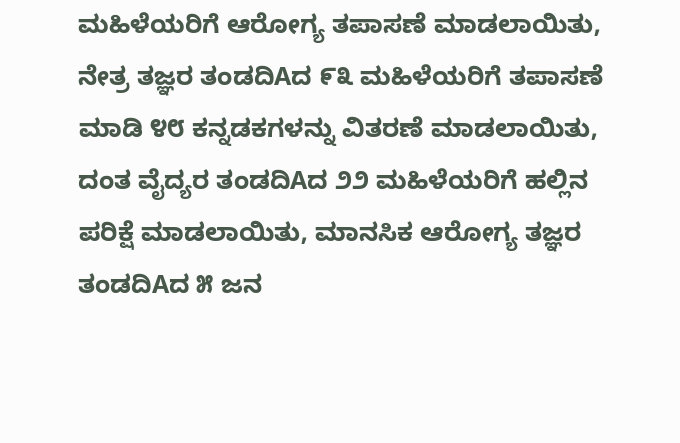ಮಹಿಳೆಯರಿಗೆ ಆರೋಗ್ಯ ತಪಾಸಣೆ ಮಾಡಲಾಯಿತು, ನೇತ್ರ ತಜ್ಞರ ತಂಡದಿAದ ೯೩ ಮಹಿಳೆಯರಿಗೆ ತಪಾಸಣೆ ಮಾಡಿ ೪೮ ಕನ್ನಡಕಗಳನ್ನು ವಿತರಣೆ ಮಾಡಲಾಯಿತು, ದಂತ ವೈದ್ಯರ ತಂಡದಿAದ ೨೨ ಮಹಿಳೆಯರಿಗೆ ಹಲ್ಲಿನ ಪರಿಕ್ಷೆ ಮಾಡಲಾಯಿತು, ಮಾನಸಿಕ ಆರೋಗ್ಯ ತಜ್ಞರ ತಂಡದಿAದ ೫ ಜನ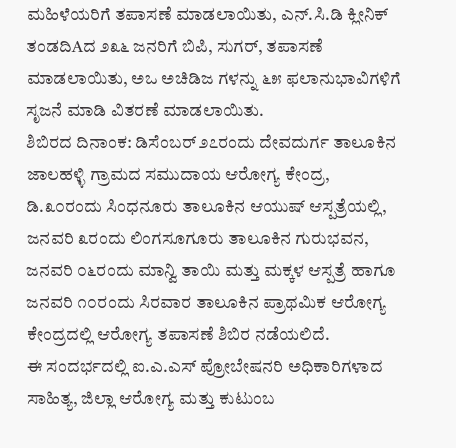ಮಹಿಳೆಯರಿಗೆ ತಪಾಸಣೆ ಮಾಡಲಾಯಿತು, ಎನ್.ಸಿ.ಡಿ ಕ್ಲೀನಿಕ್ ತಂಡದಿAದ ೨೩೬ ಜನರಿಗೆ ಬಿಪಿ, ಸುಗರ್, ತಪಾಸಣೆ ಮಾಡಲಾಯಿತು, ಅಒ ಅಚಿಡಿಜ ಗಳನ್ನು ೬೫ ಫಲಾನುಭಾವಿಗಳಿಗೆ ಸೃಜನೆ ಮಾಡಿ ವಿತರಣೆ ಮಾಡಲಾಯಿತು.
ಶಿಬಿರದ ದಿನಾಂಕ: ಡಿಸೆಂಬರ್ ೨೭ರಂದು ದೇವದುರ್ಗ ತಾಲೂಕಿನ ಜಾಲಹಳ್ಳಿ ಗ್ರಾಮದ ಸಮುದಾಯ ಆರೋಗ್ಯ ಕೇಂದ್ರ, ಡಿ.೩೦ರಂದು ಸಿಂಧನೂರು ತಾಲೂಕಿನ ಆಯುಷ್ ಆಸ್ಪತ್ರೆಯಲ್ಲಿ, ಜನವರಿ ೩ರಂದು ಲಿಂಗಸೂಗೂರು ತಾಲೂಕಿನ ಗುರುಭವನ, ಜನವರಿ ೦೬ರಂದು ಮಾನ್ವಿ ತಾಯಿ ಮತ್ತು ಮಕ್ಕಳ ಆಸ್ಪತ್ರೆ ಹಾಗೂ ಜನವರಿ ೧೦ರಂದು ಸಿರವಾರ ತಾಲೂಕಿನ ಪ್ರಾಥಮಿಕ ಆರೋಗ್ಯ ಕೇಂದ್ರದಲ್ಲಿ ಆರೋಗ್ಯ ತಪಾಸಣೆ ಶಿಬಿರ ನಡೆಯಲಿದೆ.
ಈ ಸಂದರ್ಭದಲ್ಲಿ ಐ.ಎ.ಎಸ್ ಪ್ರೋಬೇಷನರಿ ಅಧಿಕಾರಿಗಳಾದ ಸಾಹಿತ್ಯ, ಜಿಲ್ಲಾ ಆರೋಗ್ಯ ಮತ್ತು ಕುಟುಂಬ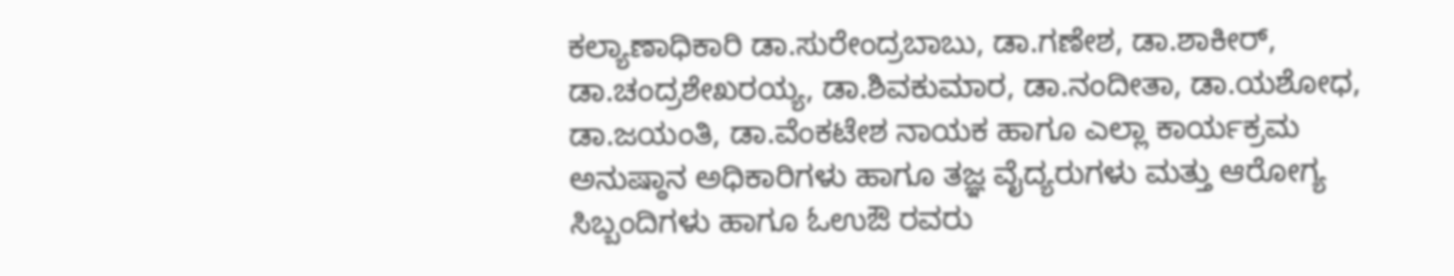ಕಲ್ಯಾಣಾಧಿಕಾರಿ ಡಾ.ಸುರೇಂದ್ರಬಾಬು, ಡಾ.ಗಣೇಶ, ಡಾ.ಶಾಕೀರ್, ಡಾ.ಚಂದ್ರಶೇಖರಯ್ಯ, ಡಾ.ಶಿವಕುಮಾರ, ಡಾ.ನಂದೀತಾ, ಡಾ.ಯಶೋಧ, ಡಾ.ಜಯಂತಿ, ಡಾ.ವೆಂಕಟೇಶ ನಾಯಕ ಹಾಗೂ ಎಲ್ಲಾ ಕಾರ್ಯಕ್ರಮ ಅನುಷ್ಠಾನ ಅಧಿಕಾರಿಗಳು ಹಾಗೂ ತಜ್ಞ ವೈದ್ಯರುಗಳು ಮತ್ತು ಆರೋಗ್ಯ ಸಿಬ್ಬಂದಿಗಳು ಹಾಗೂ ಓಉಔ ರವರು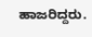ಹಾಜರಿದ್ದರು.